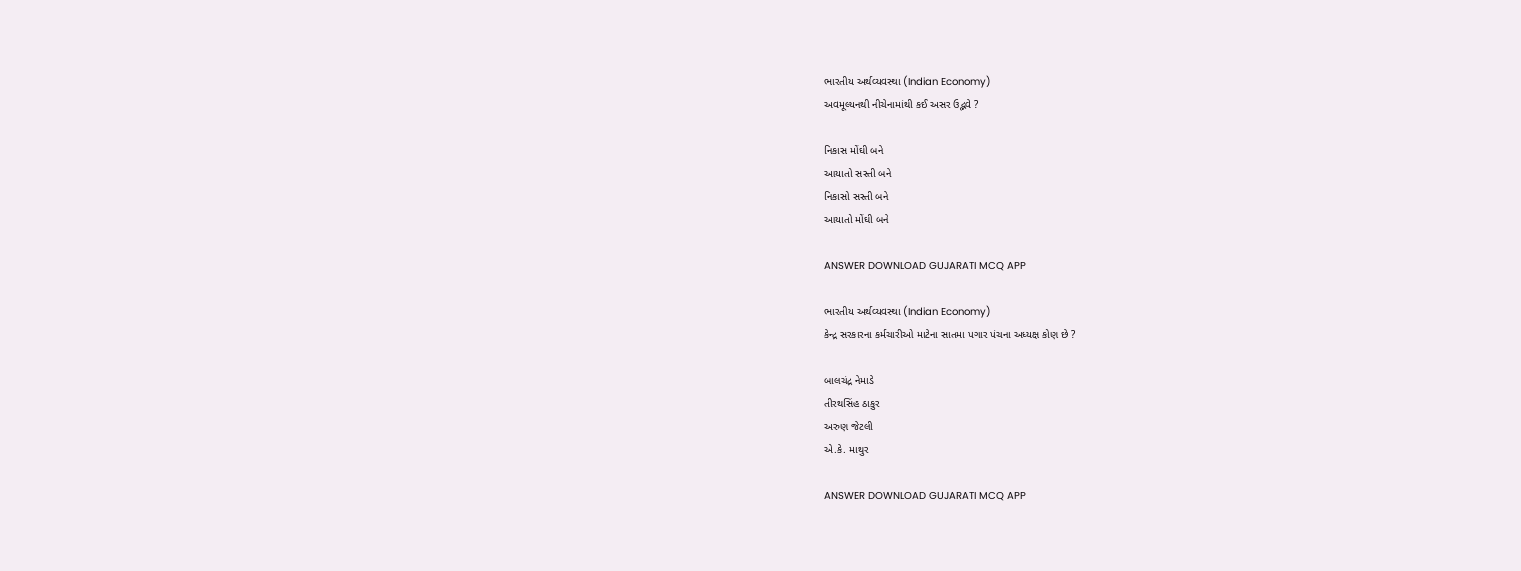ભારતીય અર્થવ્યવસ્થા (Indian Economy)
અવમૂલ્યનથી નીચેનામાંથી કઈ અસર ઉદ્ભવે ?

નિકાસ મોંઘી બને
આયાતો સસ્તી બને
નિકાસો સસ્તી બને
આયાતો મોંઘી બને

ANSWER DOWNLOAD GUJARATI MCQ APP

ભારતીય અર્થવ્યવસ્થા (Indian Economy)
કેન્દ્ર સરકારના કર્મચારીઓ માટેના સાતમા પગાર પંચના અધ્યક્ષ કોણ છે ?

બાલચંદ્ર નેમાડે
તીરથસિંહ ઠાકુર
અરુણ જેટલી
એ.કે. માથુર

ANSWER DOWNLOAD GUJARATI MCQ APP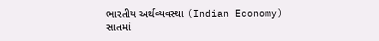ભારતીય અર્થવ્યવસ્થા (Indian Economy)
સાતમાં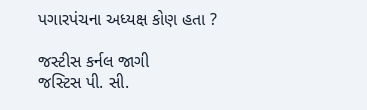પગારપંચના અધ્યક્ષ કોણ હતા ?

જસ્ટીસ કર્નલ જાગી
જસ્ટિસ પી. સી.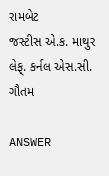રામબેટ
જસ્ટીસ એ.ક. માથુર
લેફ્. કર્નલ એસ.સી. ગૌતમ

ANSWER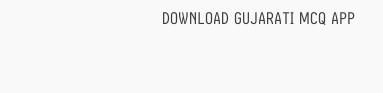DOWNLOAD GUJARATI MCQ APP